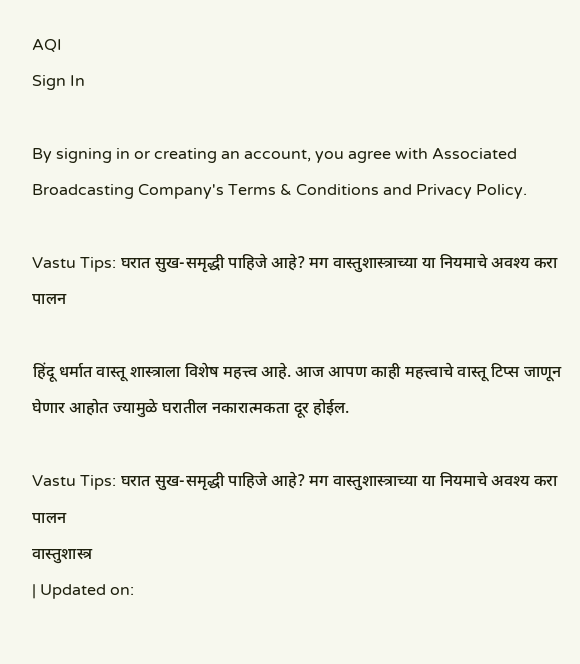AQI
Sign In

By signing in or creating an account, you agree with Associated Broadcasting Company's Terms & Conditions and Privacy Policy.

Vastu Tips: घरात सुख-समृद्धी पाहिजे आहे? मग वास्तुशास्त्राच्या या नियमाचे अवश्य करा पालन

हिंदू धर्मात वास्तू शास्त्राला विशेष महत्त्व आहे. आज आपण काही महत्त्वाचे वास्तू टिप्स जाणून घेणार आहोत ज्यामुळे घरातील नकारात्मकता दूर होईल.

Vastu Tips: घरात सुख-समृद्धी पाहिजे आहे? मग वास्तुशास्त्राच्या या नियमाचे अवश्य करा पालन
वास्तुशास्त्र
| Updated on: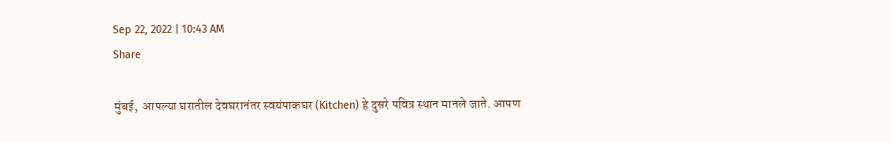Sep 22, 2022 | 10:43 AM
Share

मुंबई,  आपल्या घरातील देवघरानंतर स्वयंपाकघर (Kitchen) हे दुसरे पवित्र स्थान मानले जाते. आपण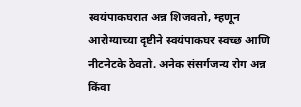स्वयंपाकघरात अन्न शिजवतो, म्हणून आरोग्याच्या दृष्टीने स्वयंपाकघर स्वच्छ आणि नीटनेटके ठेवतो. अनेक संसर्गजन्य रोग अन्न किंवा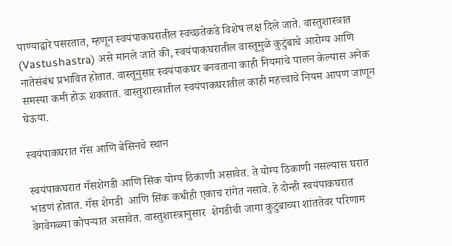पाण्याद्वारे पसरतात, म्हणून स्वयंपाकघरातील स्वच्छतेकडे विशेष लक्ष दिले जाते. वास्तुशास्त्रात (Vastushastra) असे मानले जाते की, स्वयंपाकघरातील वास्तूमुळे कुटुंबाचे आरोग्य आणि नातेसंबंध प्रभावित होतात. वास्तूनुसार स्वयंपाकघर बनवताना काही नियमांचे पालन केल्यास अनेक समस्या कमी होऊ शकतात. वास्तुशास्त्रातील स्वयंपाकघरातील काही महत्त्वाचे नियम आपण जाणून घेऊया.

स्वयंपाकघरात गॅस आणि बेसिनचे स्थान

स्वयंपाकघरात गॅसशेगडी आणि सिंक योग्य ठिकाणी असावेत. ते योग्य ठिकाणी नसल्यास घरात भांडणं होतात. गॅस शेगडी  आणि सिंक कधीही एकाच रांगेत नसावे. हे दोन्ही स्वयंपाकघरात वेगवेगळ्या कोपऱ्यात असावेत. वास्तुशास्त्रानुसार  शेगडीची जागा कुटुंबाच्या शांततेवर परिणाम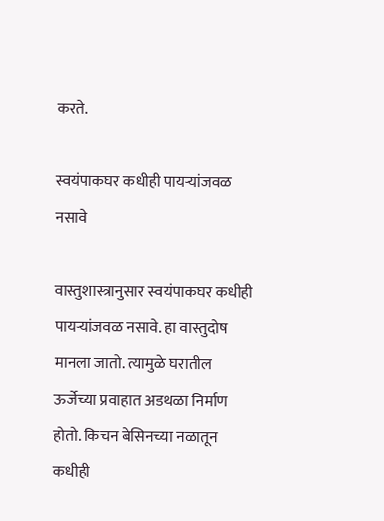करते.

स्वयंपाकघर कधीही पायऱ्यांजवळ नसावे

वास्तुशास्त्रानुसार स्वयंपाकघर कधीही पायऱ्यांजवळ नसावे. हा वास्तुदोष मानला जातो. त्यामुळे घरातील ऊर्जेच्या प्रवाहात अडथळा निर्माण होतो. किचन बेसिनच्या नळातून कधीही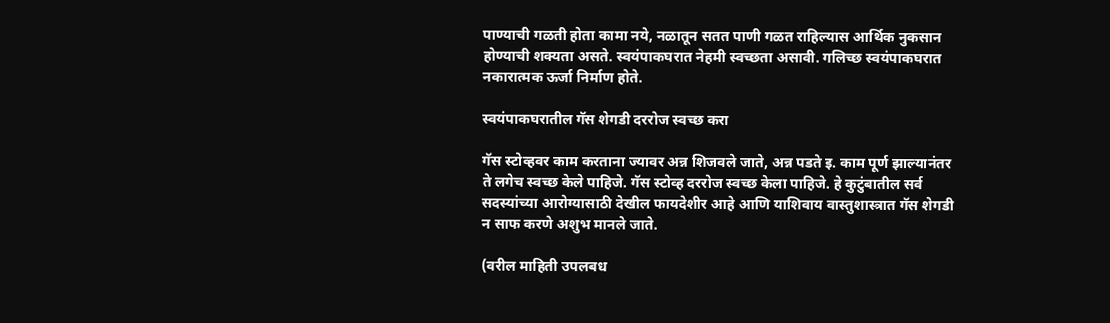पाण्याची गळती होता कामा नये, नळातून सतत पाणी गळत राहिल्यास आर्थिक नुकसान होण्याची शक्यता असते. स्वयंपाकघरात नेहमी स्वच्छता असावी. गलिच्छ स्वयंपाकघरात नकारात्मक ऊर्जा निर्माण होते.

स्वयंपाकघरातील गॅस शेगडी दररोज स्वच्छ करा

गॅस स्टोव्हवर काम करताना ज्यावर अन्न शिजवले जाते, अन्न पडते इ. काम पूर्ण झाल्यानंतर ते लगेच स्वच्छ केले पाहिजे. गॅस स्टोव्ह दररोज स्वच्छ केला पाहिजे. हे कुटुंबातील सर्व सदस्यांच्या आरोग्यासाठी देखील फायदेशीर आहे आणि याशिवाय वास्तुशास्त्रात गॅस शेगडी न साफ करणे अशुभ मानले जाते.

(वरील माहिती उपलबध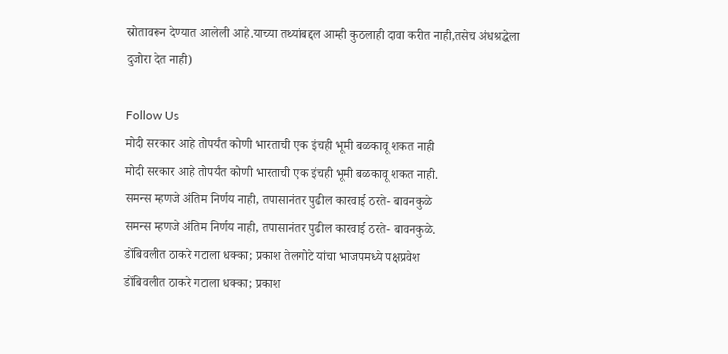स्रोतावरून देण्यात आलेली आहे.याच्या तथ्यांबद्दल आम्ही कुठलाही दावा करीत नाही,तसेच अंधश्रद्धेला दुजोरा देत नाही)

Follow Us
मोदी सरकार आहे तोपर्यंत कोणी भारताची एक इंचही भूमी बळकावू शकत नाही
मोदी सरकार आहे तोपर्यंत कोणी भारताची एक इंचही भूमी बळकावू शकत नाही.
समन्स म्हणजे अंतिम निर्णय नाही, तपासानंतर पुढील कारवाई ठरते- बावनकुळे
समन्स म्हणजे अंतिम निर्णय नाही, तपासानंतर पुढील कारवाई ठरते- बावनकुळे.
डोंबिवलीत ठाकरे गटाला धक्का; प्रकाश तेलगोटे यांचा भाजपमध्ये पक्षप्रवेश
डोंबिवलीत ठाकरे गटाला धक्का; प्रकाश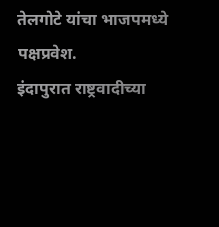तेलगोटे यांचा भाजपमध्ये पक्षप्रवेश.
इंदापुरात राष्ट्रवादीच्या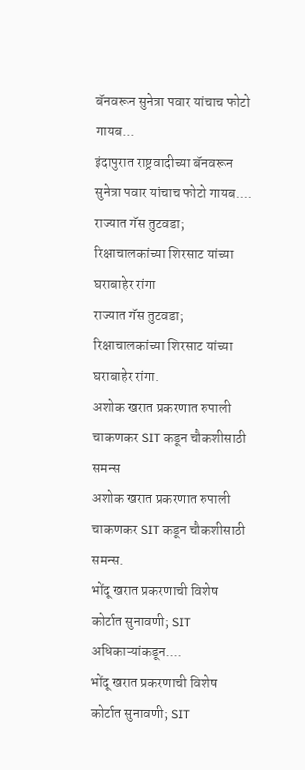बॅनवरून सुनेत्रा पवार यांचाच फोटो गायब...
इंदापुरात राष्ट्रवादीच्या बॅनवरून सुनेत्रा पवार यांचाच फोटो गायब....
राज्यात गॅस तुटवडा; रिक्षाचालकांच्या शिरसाट यांच्या घराबाहेर रांगा
राज्यात गॅस तुटवडा; रिक्षाचालकांच्या शिरसाट यांच्या घराबाहेर रांगा.
अशोक खरात प्रकरणात रुपाली चाकणकर SIT कडून चौकशीसाठी समन्स
अशोक खरात प्रकरणात रुपाली चाकणकर SIT कडून चौकशीसाठी समन्स.
भोंदू खरात प्रकरणाची विशेष कोर्टात सुनावणी; SIT अधिकाऱ्यांकडून....
भोंदू खरात प्रकरणाची विशेष कोर्टात सुनावणी; SIT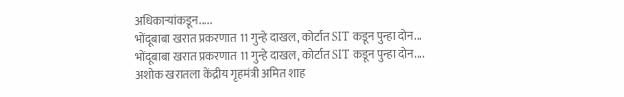अधिकाऱ्यांकडून.....
भोंदूबाबा खरात प्रकरणात 11 गुन्हे दाखल, कोर्टात SIT कडून पुन्हा दोन...
भोंदूबाबा खरात प्रकरणात 11 गुन्हे दाखल, कोर्टात SIT कडून पुन्हा दोन....
अशोक खरातला केंद्रीय गृहमंत्री अमित शाह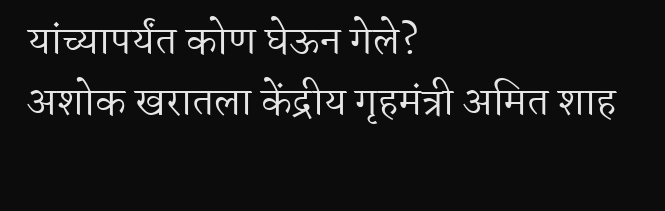यांच्यापर्यंत कोण घेऊन गेले?
अशोक खरातला केंद्रीय गृहमंत्री अमित शाह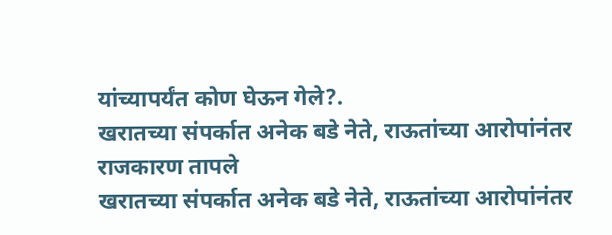यांच्यापर्यंत कोण घेऊन गेले?.
खरातच्या संपर्कात अनेक बडे नेते, राऊतांच्या आरोपांनंतर राजकारण तापले
खरातच्या संपर्कात अनेक बडे नेते, राऊतांच्या आरोपांनंतर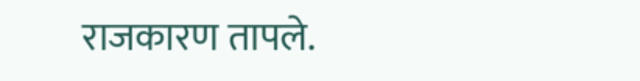राजकारण तापले.